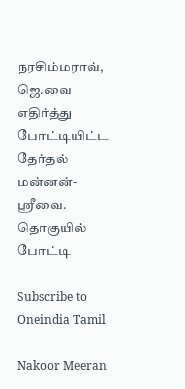நரசிம்மராவ், ஜெ.வை எதிர்த்து போட்டியிட்ட தேர்தல் மன்னன்-ஸ்ரீவை. தொகுயில் போட்டி

Subscribe to Oneindia Tamil

Nakoor Meeran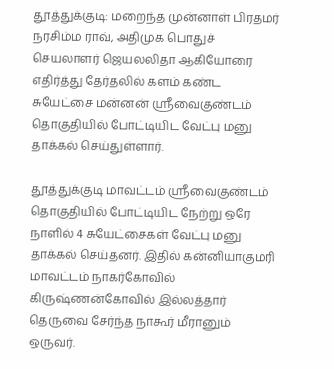தூத்துக்குடி: மறைந்த முன்னாள் பிரதமர் நரசிம்ம ராவ், அதிமுக பொதுச் செயலாளர் ஜெயலலிதா ஆகியோரை எதிர்த்து தேர்தலில் களம் கண்ட சுயேட்சை மன்னன் ஸ்ரீவைகுண்டம் தொகுதியில் போட்டியிட வேட்பு மனு தாக்கல் செய்துள்ளார்.

தூத்துக்குடி மாவட்டம் ஸ்ரீவைகுண்டம் தொகுதியில் போட்டியிட நேற்று ஒரே நாளில் 4 சுயேட்சைகள் வேட்பு மனு தாக்கல் செய்தனர். இதில் கன்னியாகுமரி மாவட்டம் நாகர்கோவில் கிருஷ்ணன்கோவில் இல்லத்தார் தெருவை சேர்ந்த நாகூர் மீரானும் ஒருவர்.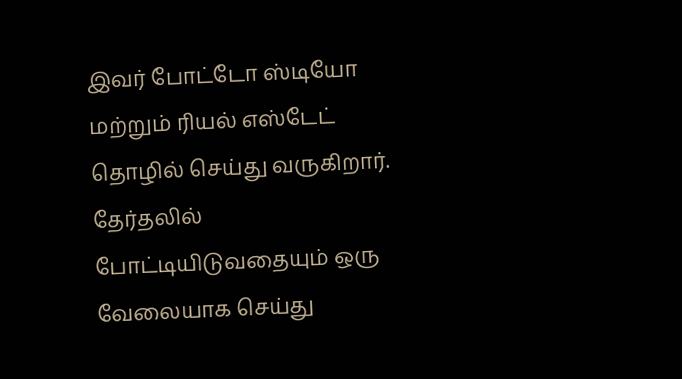இவர் போட்டோ ஸ்டியோ மற்றும் ரியல் எஸ்டேட் தொழில் செய்து வருகிறார். தேர்தலில் போட்டியிடுவதையும் ஒரு வேலையாக செய்து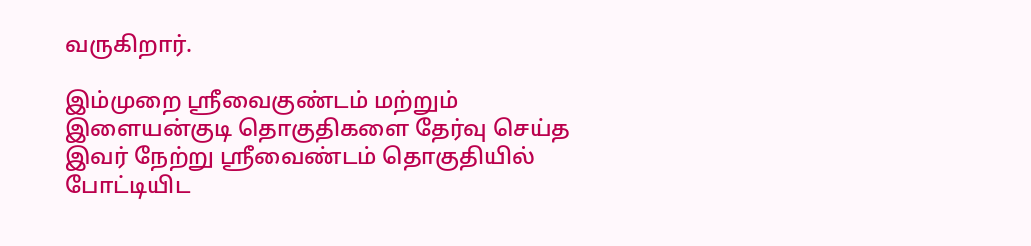வருகிறார்.

இம்முறை ஸ்ரீவைகுண்டம் மற்றும் இளையன்குடி தொகுதிகளை தேர்வு செய்த இவர் நேற்று ஸ்ரீவைண்டம் தொகுதியில் போட்டியிட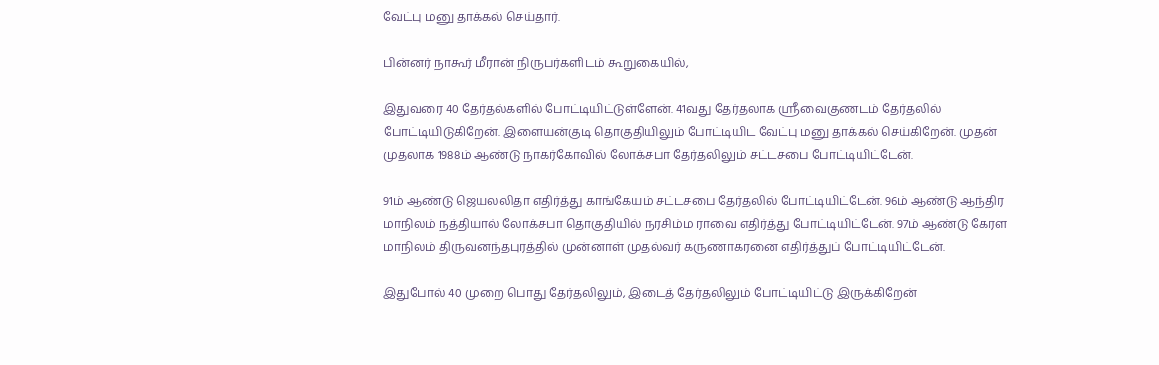வேட்பு மனு தாக்கல் செய்தார்.

பின்னர் நாகூர் மீரான் நிருபர்களிடம் கூறுகையில்,

இதுவரை 40 தேர்தல்களில் போட்டியிட்டுள்ளேன். 41வது தேர்தலாக ஸ்ரீவைகுணடம் தேர்தலில் போட்டியிடுகிறேன். இளையன்குடி தொகுதியிலும் போட்டியிட வேட்பு மனு தாக்கல் செய்கிறேன். முதன் முதலாக 1988ம் ஆண்டு நாகர்கோவில் லோக்சபா தேர்தலிலும் சட்டசபை போட்டியிட்டேன்.

91ம் ஆண்டு ஜெயலலிதா எதிர்த்து காங்கேயம் சட்டசபை தேர்தலில் போட்டியிட்டேன். 96ம் ஆண்டு ஆந்திர மாநிலம் நத்தியால் லோக்சபா தொகுதியில் நரசிம்ம ராவை எதிர்த்து போட்டியிட்டேன். 97ம் ஆண்டு கேரள மாநிலம் திருவனந்தபுரத்தில் முன்னாள் முதல்வர் கருணாகரனை எதிர்த்துப் போட்டியிட்டேன்.

இதுபோல் 40 முறை பொது தேர்தலிலும், இடைத் தேர்தலிலும் போட்டியிட்டு இருக்கிறேன்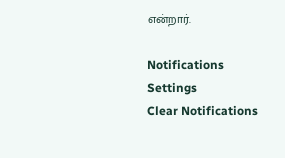என்றார்.

Notifications
Settings
Clear Notifications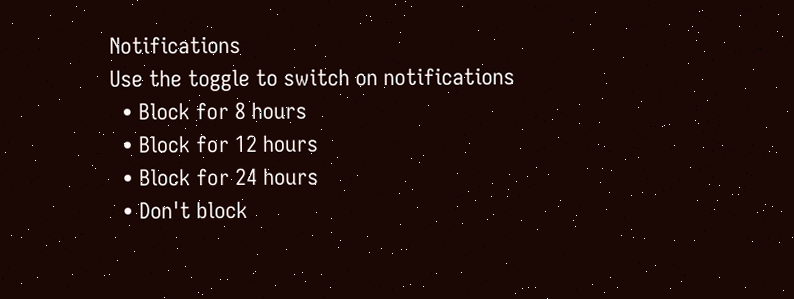Notifications
Use the toggle to switch on notifications
  • Block for 8 hours
  • Block for 12 hours
  • Block for 24 hours
  • Don't block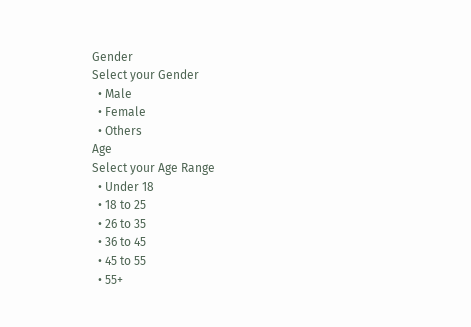Gender
Select your Gender
  • Male
  • Female
  • Others
Age
Select your Age Range
  • Under 18
  • 18 to 25
  • 26 to 35
  • 36 to 45
  • 45 to 55
  • 55+